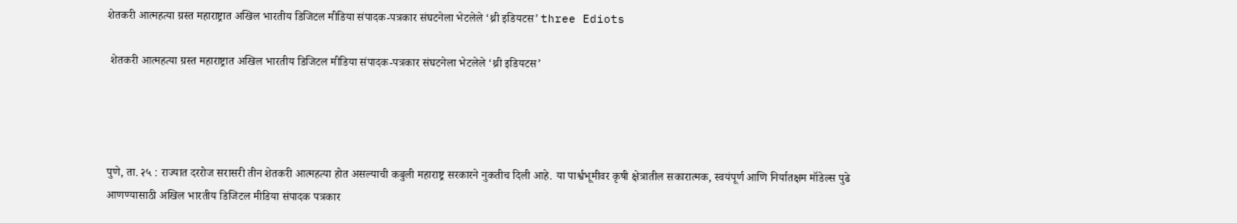शेतकरी आत्महत्या ग्रस्त महाराष्ट्रात अखिल भारतीय डिजिटल मीडिया संपादक-पत्रकार संघटनेला भेटलेले ‘थ्री इडियटस’ three Ediots

 शेतकरी आत्महत्या ग्रस्त महाराष्ट्रात अखिल भारतीय डिजिटल मीडिया संपादक-पत्रकार संघटनेला भेटलेले ‘थ्री इडियटस’




पुणे, ता. २५ : राज्यात दररोज सरासरी तीन शेतकरी आत्महत्या होत असल्याची कबुली महाराष्ट्र सरकारने नुकतीच दिली आहे. या पार्श्वभूमीवर कृषी क्षेत्रातील सकारात्मक, स्वयंपूर्ण आणि निर्यातक्षम मॉडेल्स पुढे आणण्यासाठी अखिल भारतीय डिजिटल मीडिया संपादक पत्रकार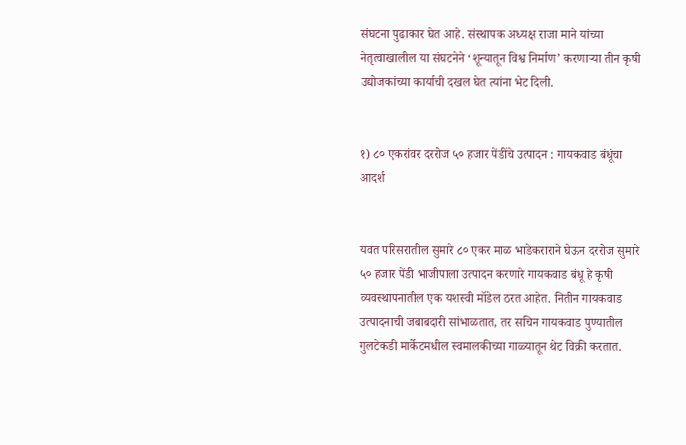संघटना पुढाकार घेत आहे. संस्थापक अध्यक्ष राजा माने यांच्या नेतृत्वाखालील या संघटनेने ‘शून्यातून विश्व निर्माण’ करणाऱ्या तीन कृषी उद्योजकांच्या कार्याची दखल घेत त्यांना भेट दिली.


१) ८० एकरांवर दररोज ५० हजार पेंडींचे उत्पादन : गायकवाड बंधूंचा आदर्श


यवत परिसरातील सुमारे ८० एकर माळ भाडेकराराने घेऊन दररोज सुमारे ५० हजार पेंडी भाजीपाला उत्पादन करणारे गायकवाड बंधू हे कृषी व्यवस्थापनातील एक यशस्वी मॉडेल ठरत आहेत. नितीन गायकवाड उत्पादनाची जबाबदारी सांभाळतात, तर सचिन गायकवाड पुण्यातील गुलटेकडी मार्केटमधील स्वमालकीच्या गाळ्यातून थेट विक्री करतात.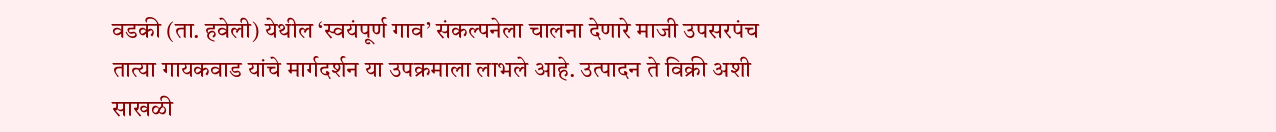वडकी (ता. हवेली) येथील ‘स्वयंपूर्ण गाव’ संकल्पनेला चालना देणारे माजी उपसरपंच तात्या गायकवाड यांचे मार्गदर्शन या उपक्रमाला लाभले आहे. उत्पादन ते विक्री अशी साखळी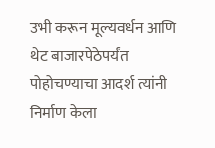उभी करून मूल्यवर्धन आणि थेट बाजारपेठेपर्यंत पोहोचण्याचा आदर्श त्यांनी निर्माण केला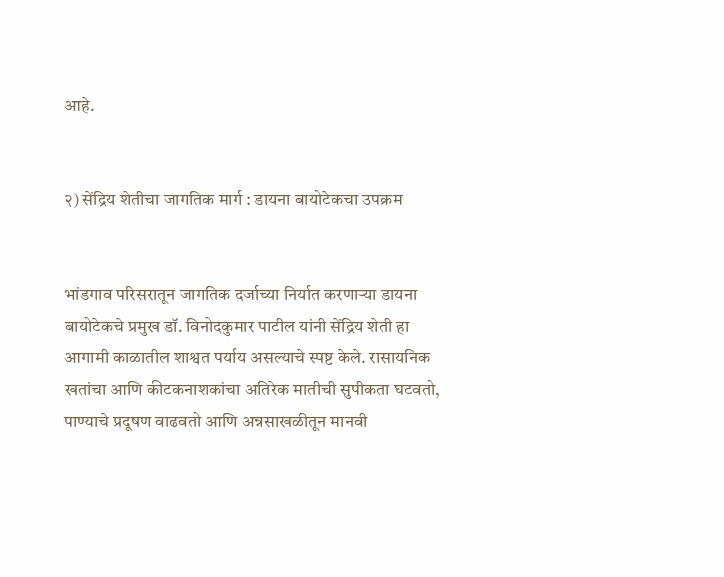आहे.


२) सेंद्रिय शेतीचा जागतिक मार्ग : डायना बायोटेकचा उपक्रम


भांडगाव परिसरातून जागतिक दर्जाच्या निर्यात करणाऱ्या डायना बायोटेकचे प्रमुख डॉ. विनोदकुमार पाटील यांनी सेंद्रिय शेती हा आगामी काळातील शाश्वत पर्याय असल्याचे स्पष्ट केले. रासायनिक खतांचा आणि कीटकनाशकांचा अतिरेक मातीची सुपीकता घटवतो, पाण्याचे प्रदूषण वाढवतो आणि अन्नसाखळीतून मानवी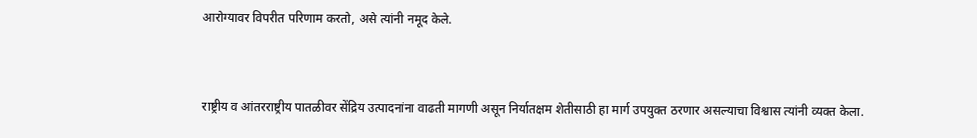आरोग्यावर विपरीत परिणाम करतो, असे त्यांनी नमूद केले.


राष्ट्रीय व आंतरराष्ट्रीय पातळीवर सेंद्रिय उत्पादनांना वाढती मागणी असून निर्यातक्षम शेतीसाठी हा मार्ग उपयुक्त ठरणार असल्याचा विश्वास त्यांनी व्यक्त केला.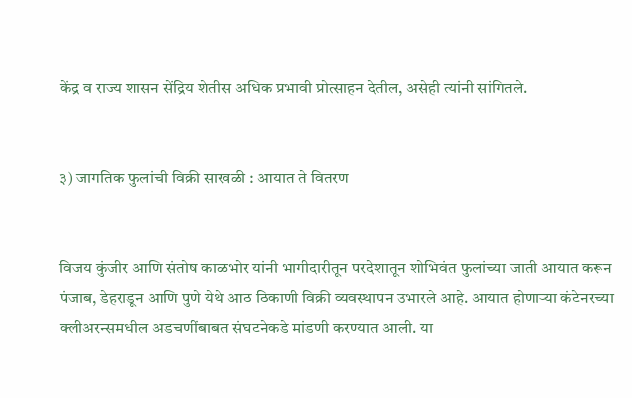केंद्र व राज्य शासन सेंद्रिय शेतीस अधिक प्रभावी प्रोत्साहन देतील, असेही त्यांनी सांगितले.


३) जागतिक फुलांची विक्री साखळी : आयात ते वितरण


विजय कुंजीर आणि संतोष काळभोर यांनी भागीदारीतून परदेशातून शोभिवंत फुलांच्या जाती आयात करून पंजाब, डेहराडून आणि पुणे येथे आठ ठिकाणी विक्री व्यवस्थापन उभारले आहे. आयात होणाऱ्या कंटेनरच्या क्लीअरन्समधील अडचणींबाबत संघटनेकडे मांडणी करण्यात आली. या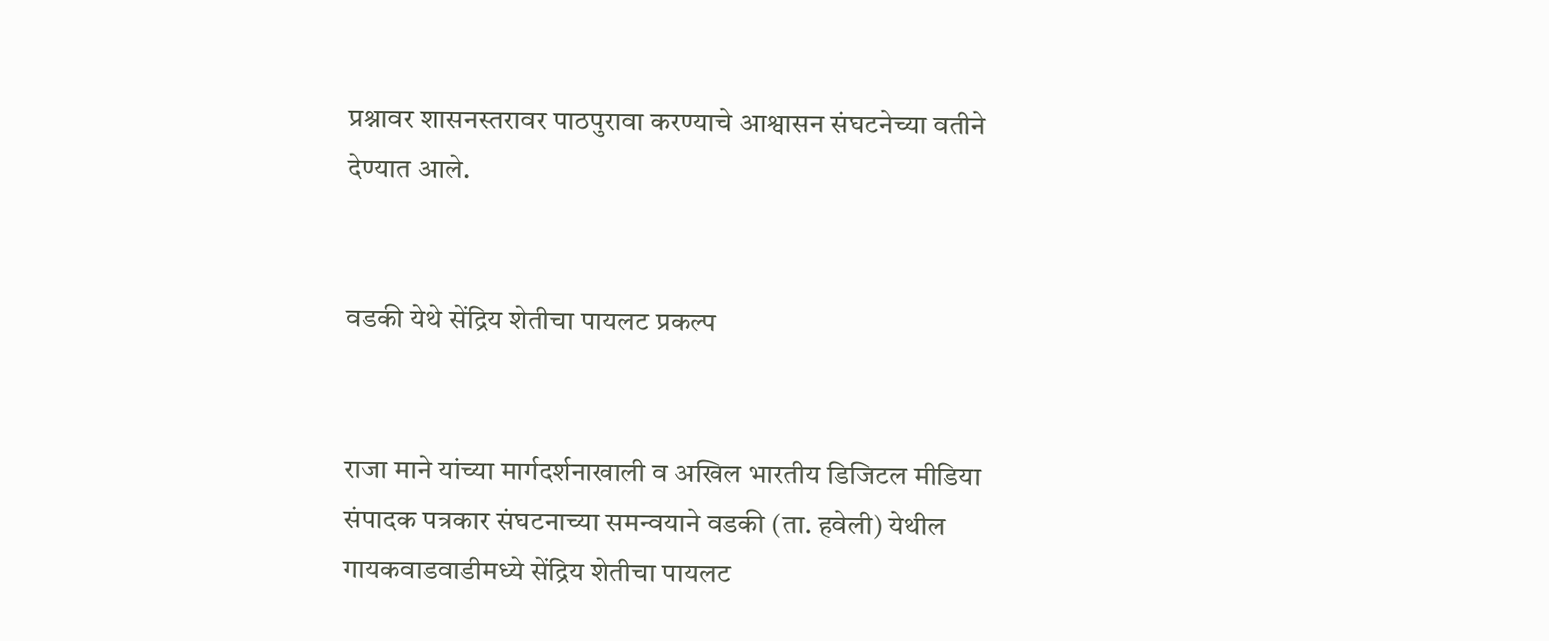प्रश्नावर शासनस्तरावर पाठपुरावा करण्याचे आश्वासन संघटनेच्या वतीने देण्यात आले.


वडकी येथे सेंद्रिय शेतीचा पायलट प्रकल्प


राजा माने यांच्या मार्गदर्शनाखाली व अखिल भारतीय डिजिटल मीडिया संपादक पत्रकार संघटनाच्या समन्वयाने वडकी (ता. हवेली) येथील गायकवाडवाडीमध्ये सेंद्रिय शेतीचा पायलट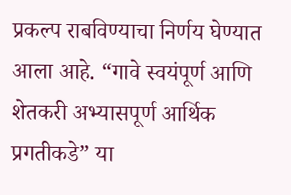प्रकल्प राबविण्याचा निर्णय घेण्यात आला आहे. “गावे स्वयंपूर्ण आणि शेतकरी अभ्यासपूर्ण आर्थिक प्रगतीकडे” या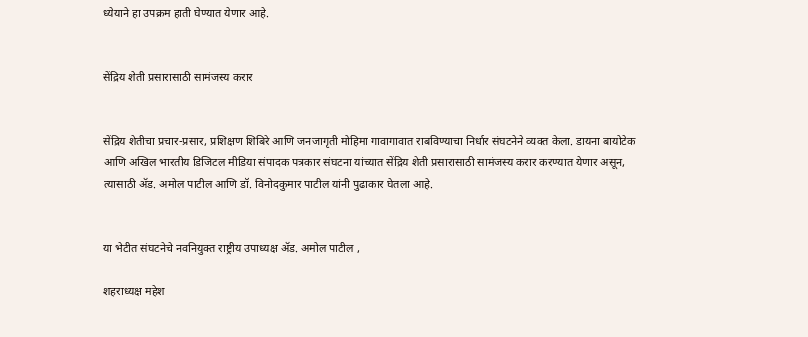ध्येयाने हा उपक्रम हाती घेण्यात येणार आहे.


सेंद्रिय शेती प्रसारासाठी सामंजस्य करार


सेंद्रिय शेतीचा प्रचार-प्रसार, प्रशिक्षण शिबिरे आणि जनजागृती मोहिमा गावागावात राबविण्याचा निर्धार संघटनेने व्यक्त केला. डायना बायोटेक आणि अखिल भारतीय डिजिटल मीडिया संपादक पत्रकार संघटना यांच्यात सेंद्रिय शेती प्रसारासाठी सामंजस्य करार करण्यात येणार असून, त्यासाठी ॲड. अमोल पाटील आणि डॉ. विनोदकुमार पाटील यांनी पुढाकार घेतला आहे.


या भेटीत संघटनेचे नवनियुक्त राष्ट्रीय उपाध्यक्ष ॲड. अमोल पाटील ,

शहराध्यक्ष महेश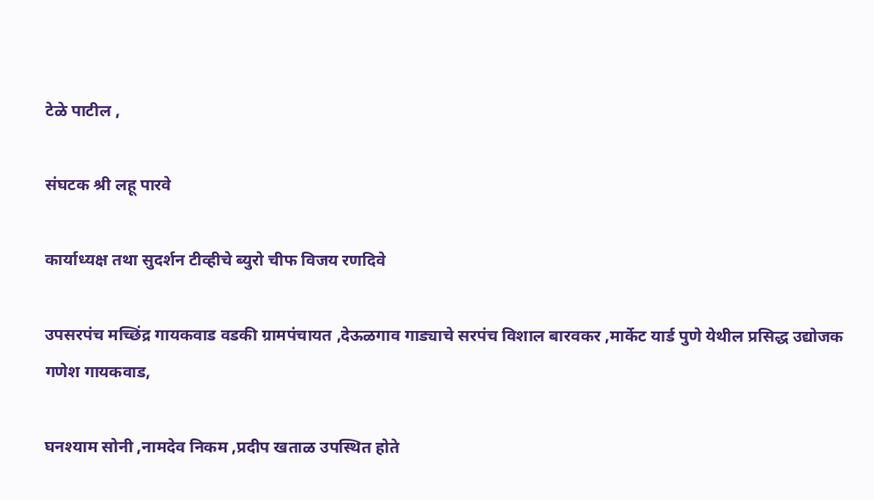टेळे पाटील ,

संघटक श्री लहू पारवे

कार्याध्यक्ष तथा सुदर्शन टीव्हीचे ब्युरो चीफ विजय रणदिवे

उपसरपंच मच्छिंद्र गायकवाड वडकी ग्रामपंचायत ,देऊळगाव गाड्याचे सरपंच विशाल बारवकर ,मार्केट यार्ड पुणे येथील प्रसिद्ध उद्योजक गणेश गायकवाड,

घनश्याम सोनी ,नामदेव निकम ,प्रदीप खताळ उपस्थित होते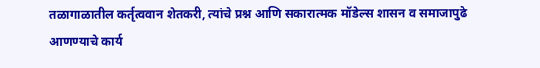तळागाळातील कर्तृत्ववान शेतकरी, त्यांचे प्रश्न आणि सकारात्मक मॉडेल्स शासन व समाजापुढे आणण्याचे कार्य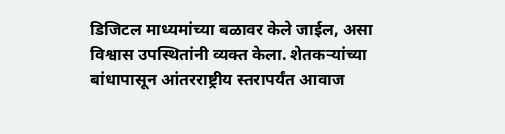डिजिटल माध्यमांच्या बळावर केले जाईल, असा विश्वास उपस्थितांनी व्यक्त केला. शेतकऱ्यांच्या बांधापासून आंतरराष्ट्रीय स्तरापर्यंत आवाज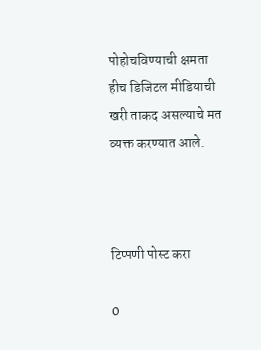पोहोचविण्याची क्षमता हीच डिजिटल मीडियाची खरी ताकद असल्याचे मत व्यक्त करण्यात आले.



टिप्पणी पोस्ट करा

0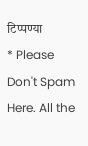टिप्पण्या
* Please Don't Spam Here. All the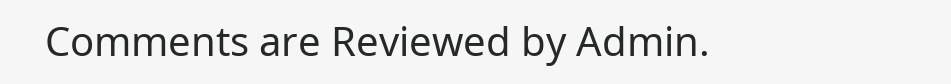Comments are Reviewed by Admin.